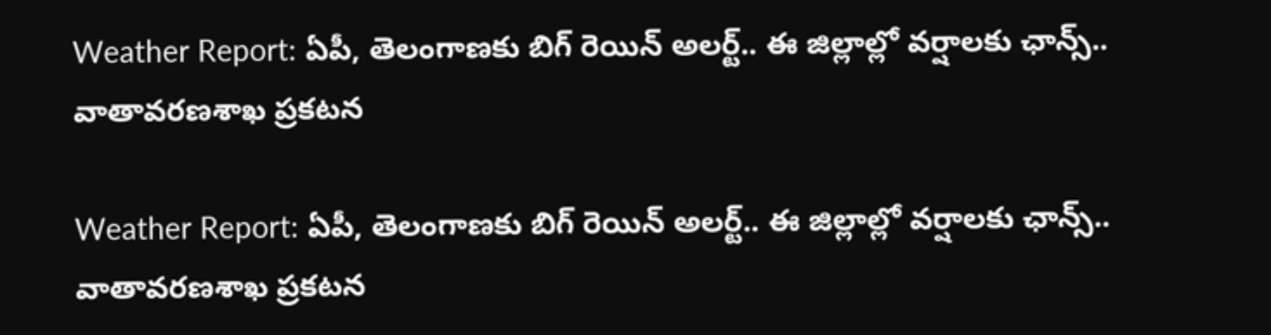Weather Report: ఏపీ, తెలంగాణకు బిగ్ రెయిన్ అలర్ట్.. ఈ జిల్లాల్లో వర్షాలకు ఛాన్స్.. వాతావరణశాఖ ప్రకటన

Weather Report: ఏపీ, తెలంగాణకు బిగ్ రెయిన్ అలర్ట్.. ఈ జిల్లాల్లో వర్షాలకు ఛాన్స్.. వాతావరణశాఖ ప్రకటన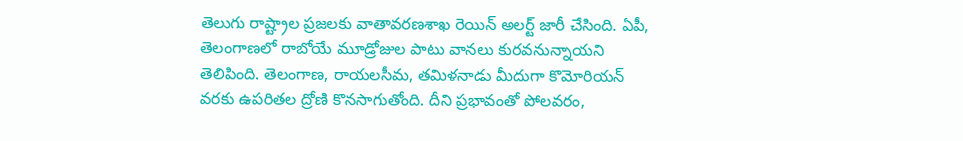తెలుగు రాష్ట్రాల ప్రజలకు వాతావరణశాఖ రెయిన్ అలర్ట్ జారీ చేసింది. ఏపీ, తెలంగాణలో రాబోయే మూడ్రోజుల పాటు వానలు కురవనున్నాయని తెలిపింది. తెలంగాణ, రాయలసీమ, తమిళనాడు మీదుగా కొమోరియన్ వరకు ఉపరితల ద్రోణి కొనసాగుతోంది. దీని ప్రభావంతో పోలవరం,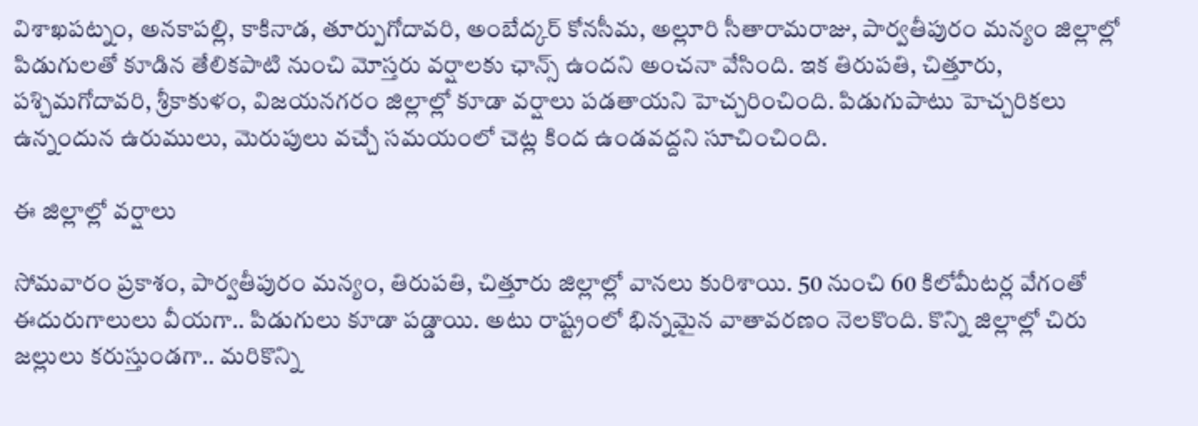విశాఖపట్నం, అనకాపల్లి, కాకినాడ, తూర్పుగోదావరి, అంబేద్కర్ కోనసీమ, అల్లూరి సీతారామరాజు, పార్వతీపురం మన్యం జిల్లాల్లో పిడుగులతో కూడిన తేలికపాటి నుంచి మోస్తరు వర్షాలకు ఛాన్స్ ఉందని అంచనా వేసింది. ఇక తిరుపతి, చిత్తూరు, పశ్చిమగోదావరి, శ్రీకాకుళం, విజయనగరం జిల్లాల్లో కూడా వర్షాలు పడతాయని హెచ్చరించింది. పిడుగుపాటు హెచ్చరికలు ఉన్నందున ఉరుములు, మెరుపులు వచ్చే సమయంలో చెట్ల కింద ఉండవద్దని సూచించింది.

ఈ జిల్లాల్లో వర్షాలు

సోమవారం ప్రకాశం, పార్వతీపురం మన్యం, తిరుపతి, చిత్తూరు జిల్లాల్లో వానలు కురిశాయి. 50 నుంచి 60 కిలోమీటర్ల వేగంతో ఈదురుగాలులు వీయగా.. పిడుగులు కూడా పడ్డాయి. అటు రాష్ట్రంలో భిన్నమైన వాతావరణం నెలకొంది. కొన్ని జిల్లాల్లో చిరు జల్లులు కరుస్తుండగా.. మరికొన్ని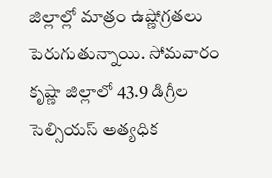జిల్లాల్లో మాత్రం ఉష్ణోగ్రతలు పెరుగుతున్నాయి. సోమవారం కృష్ణా జిల్లాలో 43.9 డిగ్రీల సెల్సియస్ అత్యధిక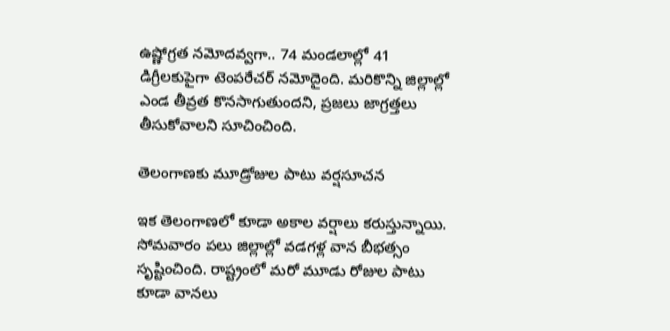ఉష్ణోగ్రత నమోదవ్వగా.. 74 మండలాల్లో 41 డిగ్రీలకుపైగా టెంపరేచర్ నమోదైంది. మరికొన్ని జిల్లాల్లో ఎండ తీవ్రత కొనసాగుతుందని, ప్రజలు జాగ్రత్తలు తీసుకోవాలని సూచించింది.

తెలంగాణకు మూడ్రోజుల పాటు వర్షసూచన

ఇక తెలంగాణలో కూడా అకాల వర్షాలు కరుస్తున్నాయి. సోమవారం పలు జిల్లాల్లో వడగళ్ల వాన బీభత్సం సృష్టించింది. రాష్ట్రంలో మరో మూడు రోజుల పాటు కూడా వానలు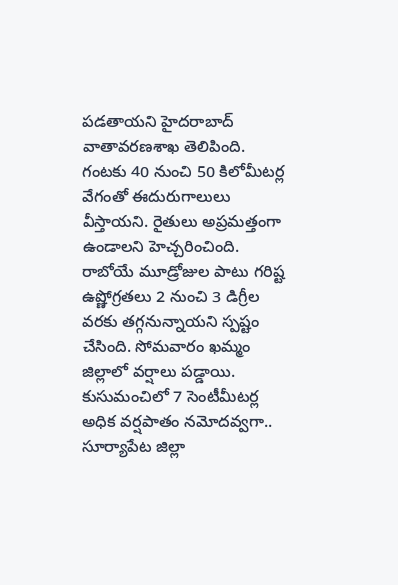పడతాయని హైదరాబాద్ వాతావరణశాఖ తెలిపింది. గంటకు 40 నుంచి 50 కిలోమీటర్ల వేగంతో ఈదురుగాలులు వీస్తాయని. రైతులు అప్రమత్తంగా ఉండాలని హెచ్చరించింది. రాబోయే మూడ్రోజుల పాటు గరిష్ట ఉష్ణోగ్రతలు 2 నుంచి 3 డిగ్రీల వరకు తగ్గనున్నాయని స్పష్టం చేసింది. సోమవారం ఖమ్మం జిల్లాలో వర్షాలు పడ్డాయి. కుసుమంచిలో 7 సెంటీమీటర్ల అధిక వర్షపాతం నమోదవ్వగా.. సూర్యాపేట జిల్లా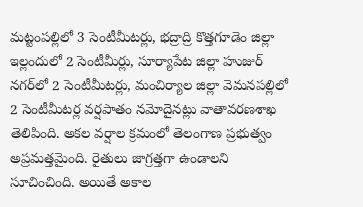మట్టంపల్లిలో 3 సెంటీమీటర్లు, భద్రాద్రి కొత్తగూడెం జిల్లా ఇల్లందులో 2 సెంటీమీర్లు, సూర్యాపేట జిల్లా హుజుర్ నగర్‌లో 2 సెంటీమీటర్లు, మంచిర్యాల జిల్లా వెమనపల్లిలో 2 సెంటీమీటర్ల వర్షపాతం నమోదైనట్లు వాతావరణశాఖ తెలిపింది. అకల వర్షాల క్రమంలో తెలంగాణ ప్రభుత్వం అప్రమత్తమైంది. రైతులు జాగ్రత్తగా ఉండాలని సూచించింది. అయితే అకాల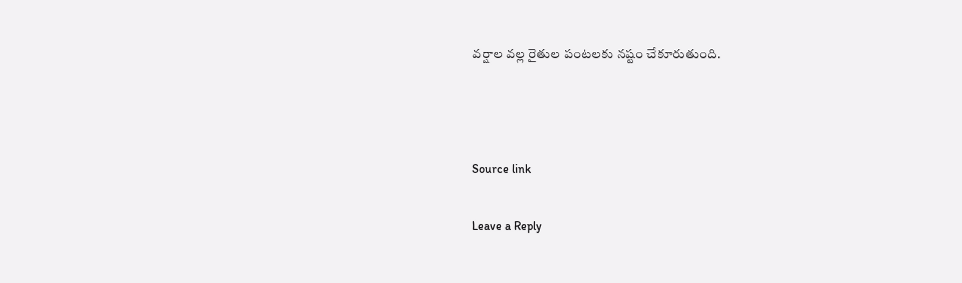వర్షాల వల్ల రైతుల పంటలకు నష్టం చేకూరుతుంది.



Source link

Leave a Reply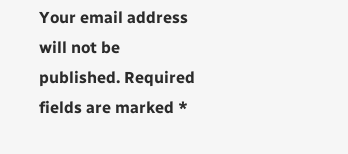Your email address will not be published. Required fields are marked *